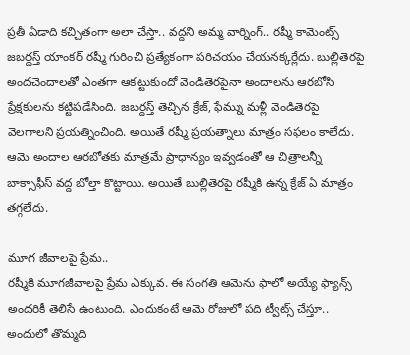ప్రతీ ఏడాది కచ్చితంగా అలా చేస్తా.. వద్దని అమ్మ వార్నింగ్.. రష్మీ కామెంట్స్
జబర్దస్త్ యాంకర్ రష్మీ గురించి ప్రత్యేకంగా పరిచయం చేయనక్కర్లేదు. బుల్లితెరపై అందచెందాలతో ఎంతగా ఆకట్టుకుందో వెండితెరపైనా అందాలను ఆరబోసి ప్రేక్షకులను కట్టిపడేసింది. జబర్దస్త్ తెచ్చిన క్రేజ్, ఫేమ్ను మళ్లీ వెండితెరపై వెలగాలని ప్రయత్నించింది. అయితే రష్మీ ప్రయత్నాలు మాత్రం సఫలం కాలేదు. ఆమె అందాల ఆరబోతకు మాత్రమే ప్రాధాన్యం ఇవ్వడంతో ఆ చిత్రాలన్నీ బాక్సాఫీస్ వద్ద బోల్తా కొట్టాయి. అయితే బుల్లితెరపై రష్మీకి ఉన్న క్రేజ్ ఏ మాత్రం తగ్గలేదు.

మూగ జీవాలపై ప్రేమ..
రష్మీకి మూగజీవాలపై ప్రేమ ఎక్కువ. ఈ సంగతి ఆమెను ఫాలో అయ్యే ఫ్యాన్స్ అందరికీ తెలిసే ఉంటుంది. ఎందుకంటే ఆమె రోజులో పది ట్వీట్స్ చేస్తూ.. అందులో తొమ్మది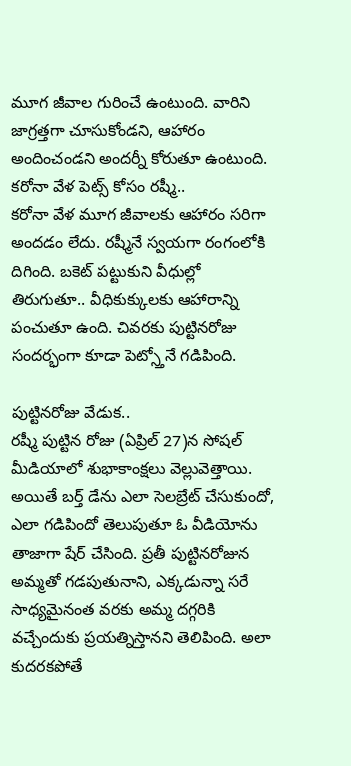మూగ జీవాల గురించే ఉంటుంది. వారిని జాగ్రత్తగా చూసుకోండని, ఆహారం అందించండని అందర్నీ కోరుతూ ఉంటుంది.
కరోనా వేళ పెట్స్ కోసం రష్మీ..
కరోనా వేళ మూగ జీవాలకు ఆహారం సరిగా అందడం లేదు. రష్మీనే స్వయగా రంగంలోకి దిగింది. బకెట్ పట్టుకుని వీధుల్లో తిరుగుతూ.. వీధికుక్కులకు ఆహారాన్ని పంచుతూ ఉంది. చివరకు పుట్టినరోజు సందర్భంగా కూడా పెట్స్తోనే గడిపింది.

పుట్టినరోజు వేడుక..
రష్మీ పుట్టిన రోజు (ఏప్రిల్ 27)న సోషల్ మీడియాలో శుభాకాంక్షలు వెల్లువెత్తాయి. అయితే బర్త్ డేను ఎలా సెలబ్రేట్ చేసుకుందో, ఎలా గడిపిందో తెలుపుతూ ఓ వీడియోను తాజాగా షేర్ చేసింది. ప్రతీ పుట్టినరోజున అమ్మతో గడపుతునాని, ఎక్కడున్నా సరే సాధ్యమైనంత వరకు అమ్మ దగ్గరికి వచ్చేందుకు ప్రయత్నిస్తానని తెలిపింది. అలా కుదరకపోతే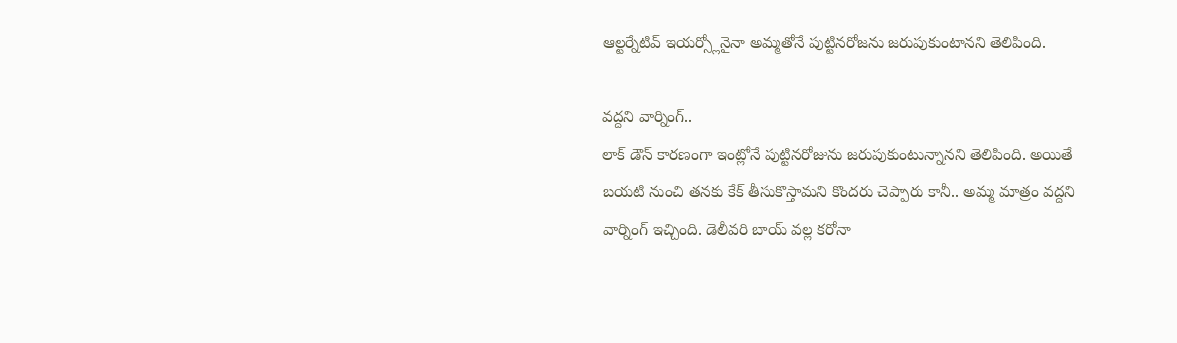ఆల్టర్నేటివ్ ఇయర్స్లోనైనా అమ్మతోనే పుట్టినరోజను జరుపుకుంటానని తెలిపింది.

వద్దని వార్నింగ్..
లాక్ డౌన్ కారణంగా ఇంట్లోనే పుట్టినరోజును జరుపుకుంటున్నానని తెలిపింది. అయితే బయటి నుంచి తనకు కేక్ తీసుకొస్తామని కొందరు చెప్పారు కానీ.. అమ్మ మాత్రం వద్దని వార్నింగ్ ఇచ్చింది. డెలీవరి బాయ్ వల్ల కరోనా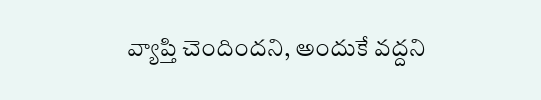వ్యాప్తి చెందిందని, అందుకే వద్దని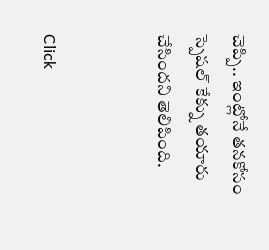చెప్పి.. ఇంట్లోనే తనకోసం స్పెషల్ కేక్ను తయారు చేసిందని తెలిపింది.


Click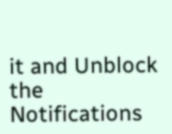it and Unblock the Notifications